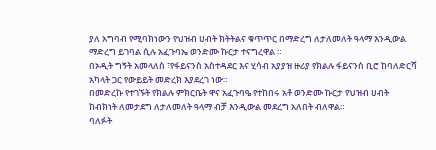ያለ አግባብ የሚባክነውን የህዝብ ሀብት ክትትልና ቁጥጥር በማድረግ ለታለመለት ዓላማ እንዲውል ማድረግ ይገባል ሲሉ አፈጉባኤ ወንድሙ ኩርታ ተናግረዋል ።
በኦዲት ግኝት አመላለስ ፣የፋይናንስ አስተዳደር እና ሂሳብ አያያዝ ዙሪያ የክልሉ ፋይናንስ ቢሮ ከባለድርሻ አካላት ጋር የውይይት መድረክ እያደረገ ነው።
በመድረኩ የተገኙት የክልሉ ምክርቤት ዋና አፈጉባዔ የተከበሩ አቶ ወንድሙ ኩርታ የህዝብ ሀብት ከብክነት ለመታደግ ለታለመለት ዓላማ ብቻ እንዲውል መደረግ አለበት ብለዋል።
ባለፉት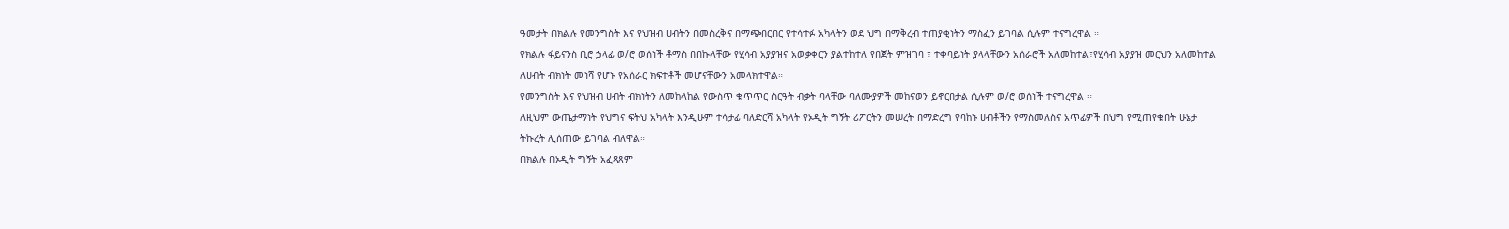ዓመታት በክልሉ የመንግስት እና የህዝብ ሀብትን በመስረቅና በማጭበርበር የተሳተፉ አካላትን ወደ ህግ በማቅረብ ተጠያቂነትን ማስፈን ይገባል ሲሉም ተናግረዋል ።
የክልሉ ፋይናንስ ቢሮ ኃላፊ ወ/ሮ ወሰነች ቶማስ በበኩላቸው የሂሳብ አያያዝና አወቃቀርን ያልተከተለ የበጀት ምዝገባ ፣ ተቀባይነት ያላላቸውን አሰራሮች አለመከተል፣የሂሳብ አያያዝ መርህን አለመከተል ለሀብት ብክነት መነሻ የሆኑ የአሰራር ክፍተቶች መሆናቸውን አመላክተዋል።
የመንግስት እና የህዝብ ሀብት ብክነትን ለመከላከል የውስጥ ቁጥጥር ስርዓት ብቃት ባላቸው ባለሙያዎች መከናወን ይኖርበታል ሲሉም ወ/ሮ ወሰነች ተናግረዋል ።
ለዚህም ውጤታማነት የህግና ፍትህ አካላት እንዲሁም ተሳታፊ ባለድርሻ አካላት የኦዲት ግኝት ሪፖርትን መሠረት በማድረግ የባከኑ ሀብቶችን የማስመለስና አጥፊዎች በህግ የሚጠየቁበት ሁኔታ ትኩረት ሊሰጠው ይገባል ብለዋል።
በክልሉ በኦዲት ግኝት አፈጻጸም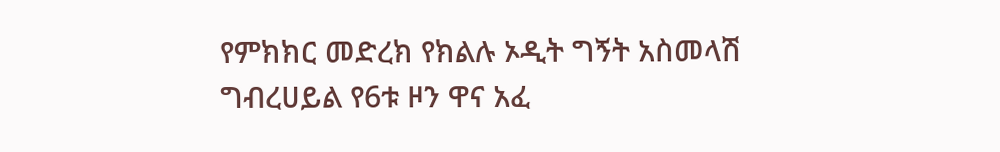የምክክር መድረክ የክልሉ ኦዲት ግኝት አስመላሽ ግብረሀይል የ6ቱ ዞን ዋና አፈ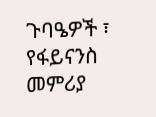ጉባዔዎች ፣ የፋይናንስ መምሪያ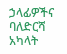ኃላፊዎችና ባለድርሻ አካላት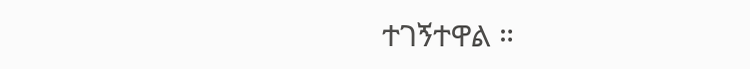ተገኝተዋል ።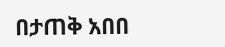በታጠቅ አበበ